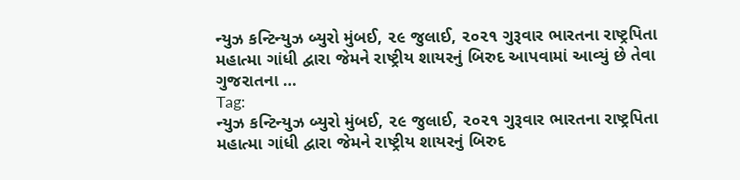ન્યુઝ કન્ટિન્યુઝ બ્યુરો મુંબઈ, ૨૯ જુલાઈ, ૨૦૨૧ ગુરૂવાર ભારતના રાષ્ટ્રપિતા મહાત્મા ગાંધી દ્વારા જેમને રાષ્ટ્રીય શાયરનું બિરુદ આપવામાં આવ્યું છે તેવા ગુજરાતના …
Tag:
ન્યુઝ કન્ટિન્યુઝ બ્યુરો મુંબઈ, ૨૯ જુલાઈ, ૨૦૨૧ ગુરૂવાર ભારતના રાષ્ટ્રપિતા મહાત્મા ગાંધી દ્વારા જેમને રાષ્ટ્રીય શાયરનું બિરુદ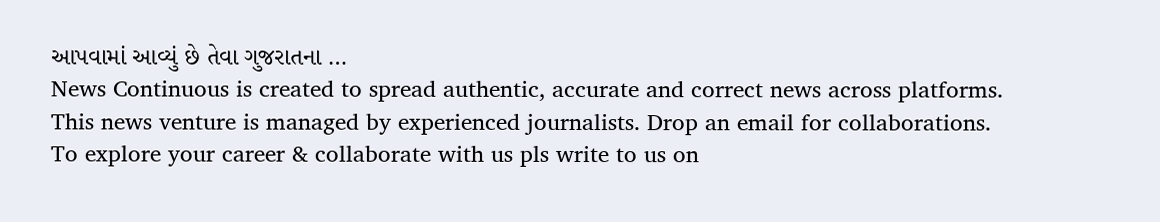આપવામાં આવ્યું છે તેવા ગુજરાતના …
News Continuous is created to spread authentic, accurate and correct news across platforms. This news venture is managed by experienced journalists. Drop an email for collaborations.
To explore your career & collaborate with us pls write to us on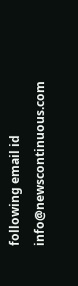following email id info@newscontinuous.com